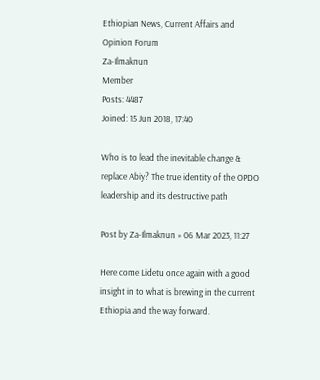Ethiopian News, Current Affairs and Opinion Forum
Za-Ilmaknun
Member
Posts: 4487
Joined: 15 Jun 2018, 17:40

Who is to lead the inevitable change & replace Abiy? The true identity of the OPDO leadership and its destructive path

Post by Za-Ilmaknun » 06 Mar 2023, 11:27

Here come Lidetu once again with a good insight in to what is brewing in the current Ethiopia and the way forward.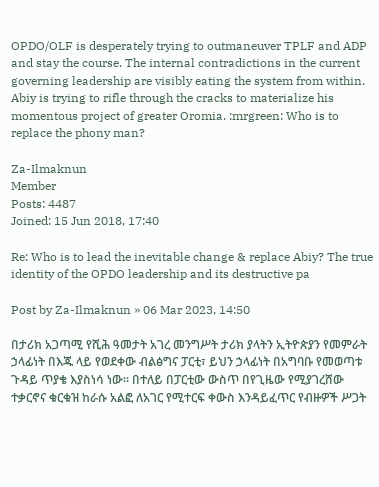OPDO/OLF is desperately trying to outmaneuver TPLF and ADP and stay the course. The internal contradictions in the current governing leadership are visibly eating the system from within. Abiy is trying to rifle through the cracks to materialize his momentous project of greater Oromia. :mrgreen: Who is to replace the phony man?

Za-Ilmaknun
Member
Posts: 4487
Joined: 15 Jun 2018, 17:40

Re: Who is to lead the inevitable change & replace Abiy? The true identity of the OPDO leadership and its destructive pa

Post by Za-Ilmaknun » 06 Mar 2023, 14:50

በታሪክ አጋጣሚ የሺሕ ዓመታት አገረ መንግሥት ታሪክ ያላትን ኢትዮጵያን የመምራት ኃላፊነት በእጁ ላይ የወደቀው ብልፅግና ፓርቲ፣ ይህን ኃላፊነት በአግባቡ የመወጣቱ ጉዳይ ጥያቄ እያስነሳ ነው፡፡ በተለይ በፓርቲው ውስጥ በየጊዜው የሚያገረሸው ተቃርኖና ቁርቁዝ ከራሱ አልፎ ለአገር የሚተርፍ ቀውስ እንዳይፈጥር የብዙዎች ሥጋት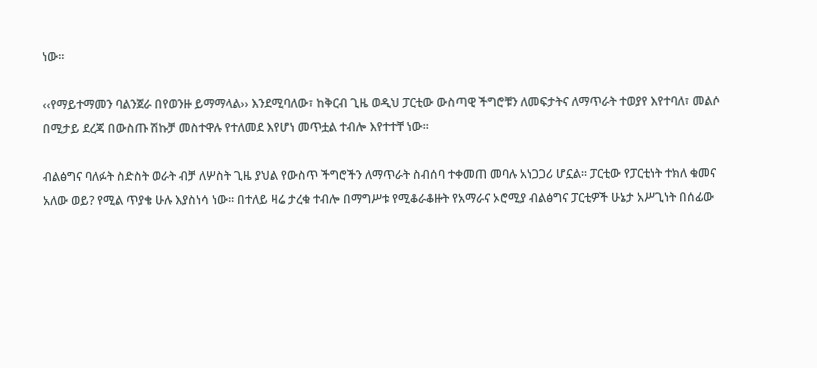ነው፡፡

‹‹የማይተማመን ባልንጀራ በየወንዙ ይማማላል›› እንደሚባለው፣ ከቅርብ ጊዜ ወዲህ ፓርቲው ውስጣዊ ችግሮቹን ለመፍታትና ለማጥራት ተወያየ እየተባለ፣ መልሶ በሚታይ ደረጃ በውስጡ ሽኩቻ መስተዋሉ የተለመደ እየሆነ መጥቷል ተብሎ እየተተቸ ነው፡፡

ብልፅግና ባለፉት ስድስት ወራት ብቻ ለሦስት ጊዜ ያህል የውስጥ ችግሮችን ለማጥራት ስብሰባ ተቀመጠ መባሉ አነጋጋሪ ሆኗል፡፡ ፓርቲው የፓርቲነት ተክለ ቁመና አለው ወይ? የሚል ጥያቄ ሁሉ እያስነሳ ነው፡፡ በተለይ ዛሬ ታረቁ ተብሎ በማግሥቱ የሚቆራቆዙት የአማራና ኦሮሚያ ብልፅግና ፓርቲዎች ሁኔታ አሥጊነት በሰፊው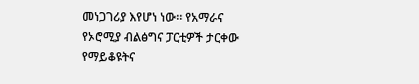መነጋገሪያ እየሆነ ነው፡፡ የአማራና የኦሮሚያ ብልፅግና ፓርቲዎች ታርቀው የማይቆዩትና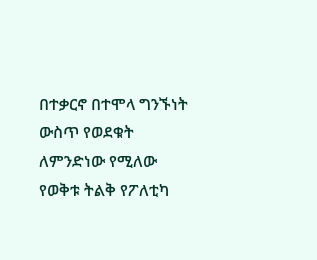በተቃርኖ በተሞላ ግንኙነት ውስጥ የወደቁት ለምንድነው የሚለው የወቅቱ ትልቅ የፖለቲካ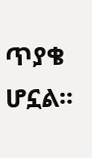ጥያቄ ሆኗል፡፡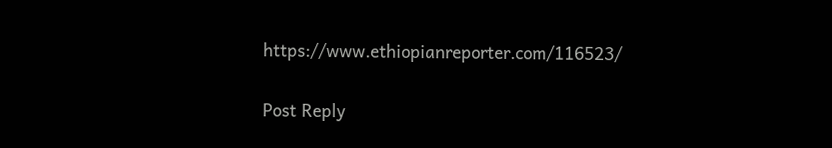https://www.ethiopianreporter.com/116523/

Post Reply